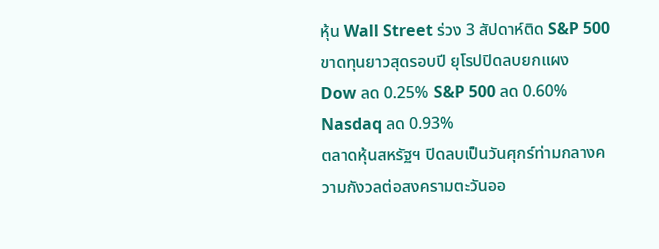หุ้น Wall Street ร่วง 3 สัปดาห์ติด S&P 500 ขาดทุนยาวสุดรอบปี ยุโรปปิดลบยกแผง
Dow ลด 0.25% S&P 500 ลด 0.60% Nasdaq ลด 0.93%
ตลาดหุ้นสหรัฐฯ ปิดลบเป็นวันศุกร์ท่ามกลางความกังวลต่อสงครามตะวันออ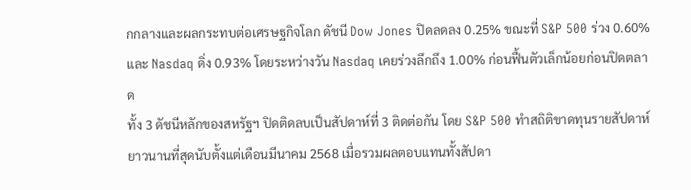กกลางและผลกระทบต่อเศรษฐกิจโลก ดัชนี Dow Jones ปิดลดลง 0.25% ขณะที่ S&P 500 ร่วง 0.60% และ Nasdaq ดิ่ง 0.93% โดยระหว่างวัน Nasdaq เคยร่วงลึกถึง 1.00% ก่อนฟื้นตัวเล็กน้อยก่อนปิดตลาด
ทั้ง 3 ดัชนีหลักของสหรัฐฯ ปิดติดลบเป็นสัปดาห์ที่ 3 ติดต่อกัน โดย S&P 500 ทำสถิติขาดทุนรายสัปดาห์ยาวนานที่สุดนับตั้งแต่เดือนมีนาคม 2568 เมื่อรวมผลตอบแทนทั้งสัปดา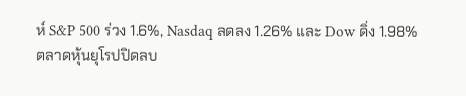ห์ S&P 500 ร่วง 1.6%, Nasdaq ลดลง 1.26% และ Dow ดิ่ง 1.98%
ตลาดหุ้นยุโรปปิดลบ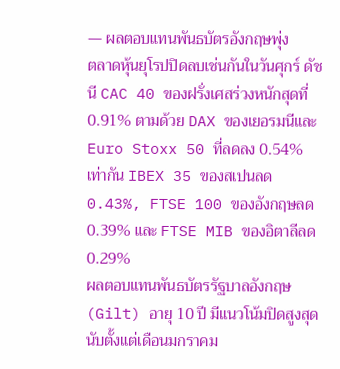— ผลตอบแทนพันธบัตรอังกฤษพุ่ง
ตลาดหุ้นยุโรปปิดลบเช่นกันในวันศุกร์ ดัชนี CAC 40 ของฝรั่งเศสร่วงหนักสุดที่ 0.91% ตามด้วย DAX ของเยอรมนีและ Euro Stoxx 50 ที่ลดลง 0.54% เท่ากัน IBEX 35 ของสเปนลด 0.43%, FTSE 100 ของอังกฤษลด 0.39% และ FTSE MIB ของอิตาลีลด 0.29%
ผลตอบแทนพันธบัตรรัฐบาลอังกฤษ (Gilt) อายุ 10 ปี มีแนวโน้มปิดสูงสุดนับตั้งแต่เดือนมกราคม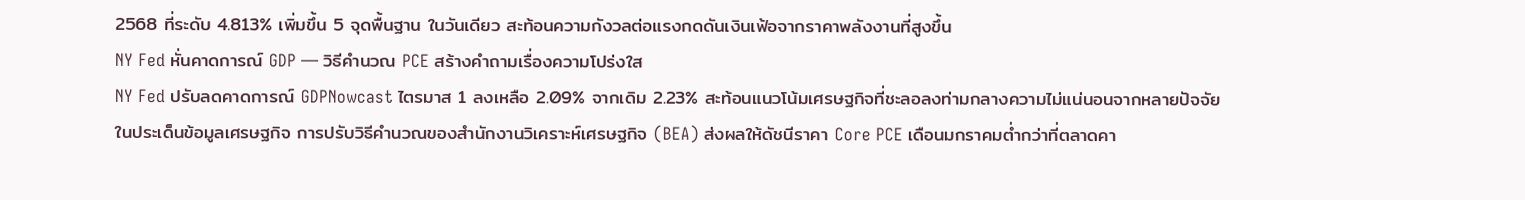2568 ที่ระดับ 4.813% เพิ่มขึ้น 5 จุดพื้นฐาน ในวันเดียว สะท้อนความกังวลต่อแรงกดดันเงินเฟ้อจากราคาพลังงานที่สูงขึ้น
NY Fed หั่นคาดการณ์ GDP — วิธีคำนวณ PCE สร้างคำถามเรื่องความโปร่งใส
NY Fed ปรับลดคาดการณ์ GDPNowcast ไตรมาส 1 ลงเหลือ 2.09% จากเดิม 2.23% สะท้อนแนวโน้มเศรษฐกิจที่ชะลอลงท่ามกลางความไม่แน่นอนจากหลายปัจจัย
ในประเด็นข้อมูลเศรษฐกิจ การปรับวิธีคำนวณของสำนักงานวิเคราะห์เศรษฐกิจ (BEA) ส่งผลให้ดัชนีราคา Core PCE เดือนมกราคมต่ำกว่าที่ตลาดคา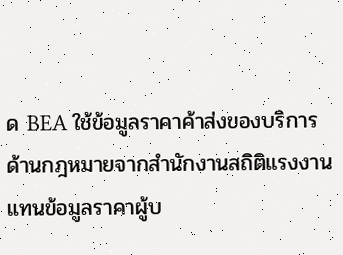ด BEA ใช้ข้อมูลราคาค้าส่งของบริการด้านกฎหมายจากสำนักงานสถิติแรงงาน แทนข้อมูลราคาผู้บ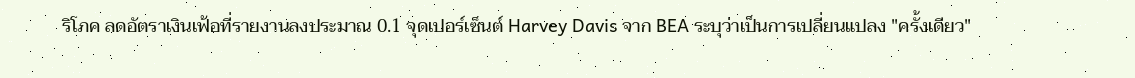ริโภค ลดอัตราเงินเฟ้อที่รายงานลงประมาณ 0.1 จุดเปอร์เซ็นต์ Harvey Davis จาก BEA ระบุว่าเป็นการเปลี่ยนแปลง "ครั้งเดียว"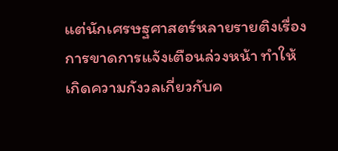แต่นักเศรษฐศาสตร์หลายรายติงเรื่องการขาดการแจ้งเตือนล่วงหน้า ทำให้เกิดความกังวลเกี่ยวกับค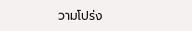วามโปร่ง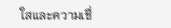ใสและความเชื่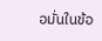อมั่นในข้อ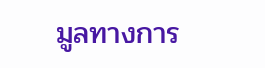มูลทางการ